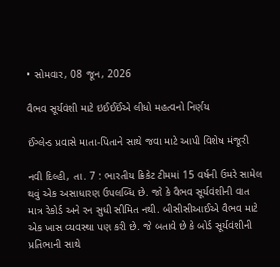• સોમવાર, 08 જૂન, 2026

વૈભવ સૂર્યવંશી માટે ઇઈઈઈંએ લીધો મહત્વનો નિર્ણય

ઈંગ્લેન્ડ પ્રવાસે માતા-પિતાને સાથે જવા માટે આપી વિશેષ મંજૂરી

નવી દિલ્હી, તા. 7 : ભારતીય ક્રિકેટ ટીમમાં 15 વર્ષની ઉમરે સામેલ થવું એક અસાધારણ ઉપલબ્ધિ છે. જો કે વૈભવ સૂર્યવંશીની વાત માત્ર રેકોર્ડ અને રન સુધી સીમિત નથી. બીસીસીઆઈએ વૈભવ માટે એક ખાસ વ્યવસ્થા પણ કરી છે. જે બતાવે છે કે બોર્ડ સૂર્યવંશીની પ્રતિભાની સાથે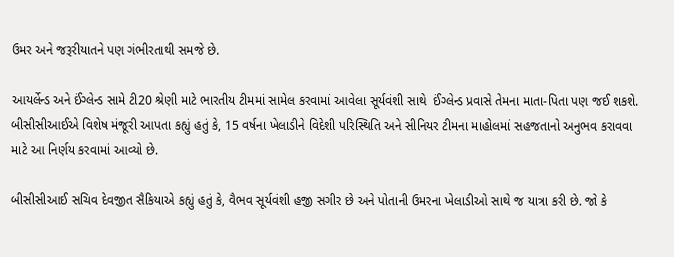ઉમર અને જરૂરીયાતને પણ ગંભીરતાથી સમજે છે.

આયર્લેન્ડ અને ઈંગ્લેન્ડ સામે ટી20 શ્રેણી માટે ભારતીય ટીમમાં સામેલ કરવામાં આવેલા સૂર્યવંશી સાથે  ઈંગ્લેન્ડ પ્રવાસે તેમના માતા-પિતા પણ જઈ શકશે. બીસીસીઆઈએ વિશેષ મંજૂરી આપતા કહ્યું હતું કે, 15 વર્ષના ખેલાડીને વિદેશી પરિસ્થિતિ અને સીનિયર ટીમના માહોલમાં સહજતાનો અનુભવ કરાવવા માટે આ નિર્ણય કરવામાં આવ્યો છે.

બીસીસીઆઈ સચિવ દેવજીત સૈકિયાએ કહ્યું હતું કે, વૈભવ સૂર્યવંશી હજી સગીર છે અને પોતાની ઉમરના ખેલાડીઓ સાથે જ યાત્રા કરી છે. જો કે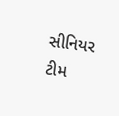સીનિયર ટીમ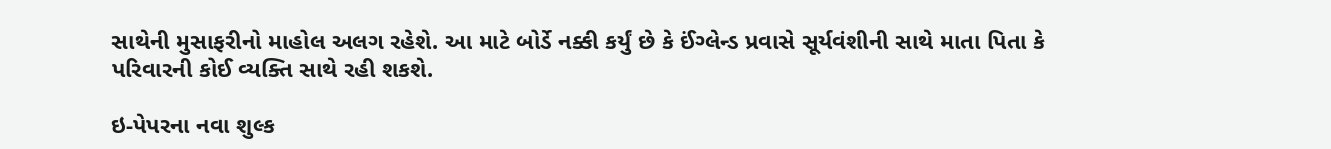સાથેની મુસાફરીનો માહોલ અલગ રહેશે. આ માટે બોર્ડે નક્કી કર્યું છે કે ઈંગ્લેન્ડ પ્રવાસે સૂર્યવંશીની સાથે માતા પિતા કે પરિવારની કોઈ વ્યક્તિ સાથે રહી શકશે.

ઇ-પેપરના નવા શુલ્ક